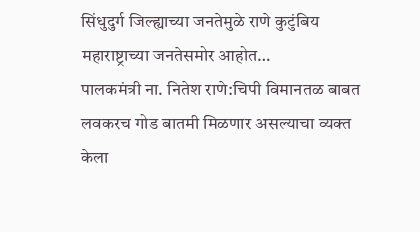सिंधुदुर्ग जिल्ह्याच्या जनतेमुळे राणे कुटुंबिय महाराष्ट्राच्या जनतेसमोर आहोत…
पालकमंत्री ना. नितेश राणे:चिपी विमानतळ बाबत लवकरच गोड बातमी मिळणार असल्याचा व्यक्त केला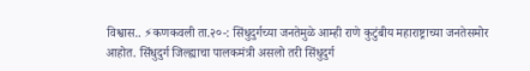विश्वास.. ⚡कणकवली ता.२०-: सिंधुदुर्गच्या जनतेमुळे आम्ही राणे कुटुंबीय महाराष्ट्राच्या जनतेसमोर आहोत. सिंधुदुर्ग जिल्ह्याचा पालकमंत्री असलो तरी सिंधुदुर्ग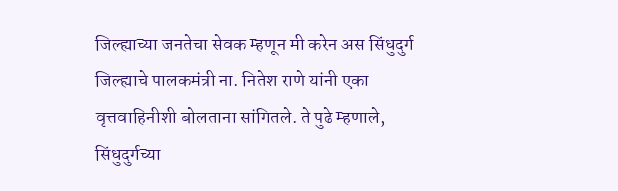जिल्ह्याच्या जनतेचा सेवक म्हणून मी करेन अस सिंधुदुर्ग जिल्ह्याचे पालकमंत्री ना. नितेश राणे यांनी एका वृत्तवाहिनीशी बोलताना सांगितले. ते पुढे म्हणाले, सिंधुदुर्गच्या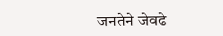जनतेने जेवढे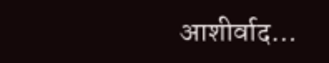आशीर्वाद…